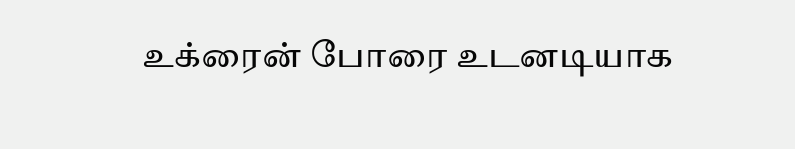உக்ரைன் போரை உடனடியாக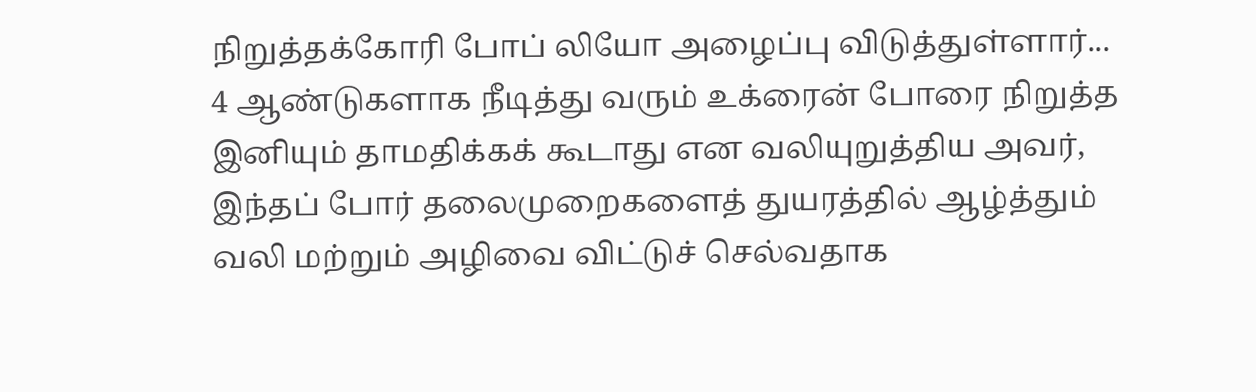நிறுத்தக்கோரி போப் லியோ அழைப்பு விடுத்துள்ளார்... 4 ஆண்டுகளாக நீடித்து வரும் உக்ரைன் போரை நிறுத்த இனியும் தாமதிக்கக் கூடாது என வலியுறுத்திய அவர், இந்தப் போர் தலைமுறைகளைத் துயரத்தில் ஆழ்த்தும் வலி மற்றும் அழிவை விட்டுச் செல்வதாக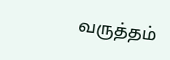வருத்தம்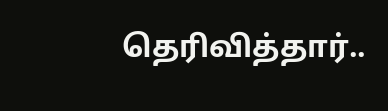தெரிவித்தார்..